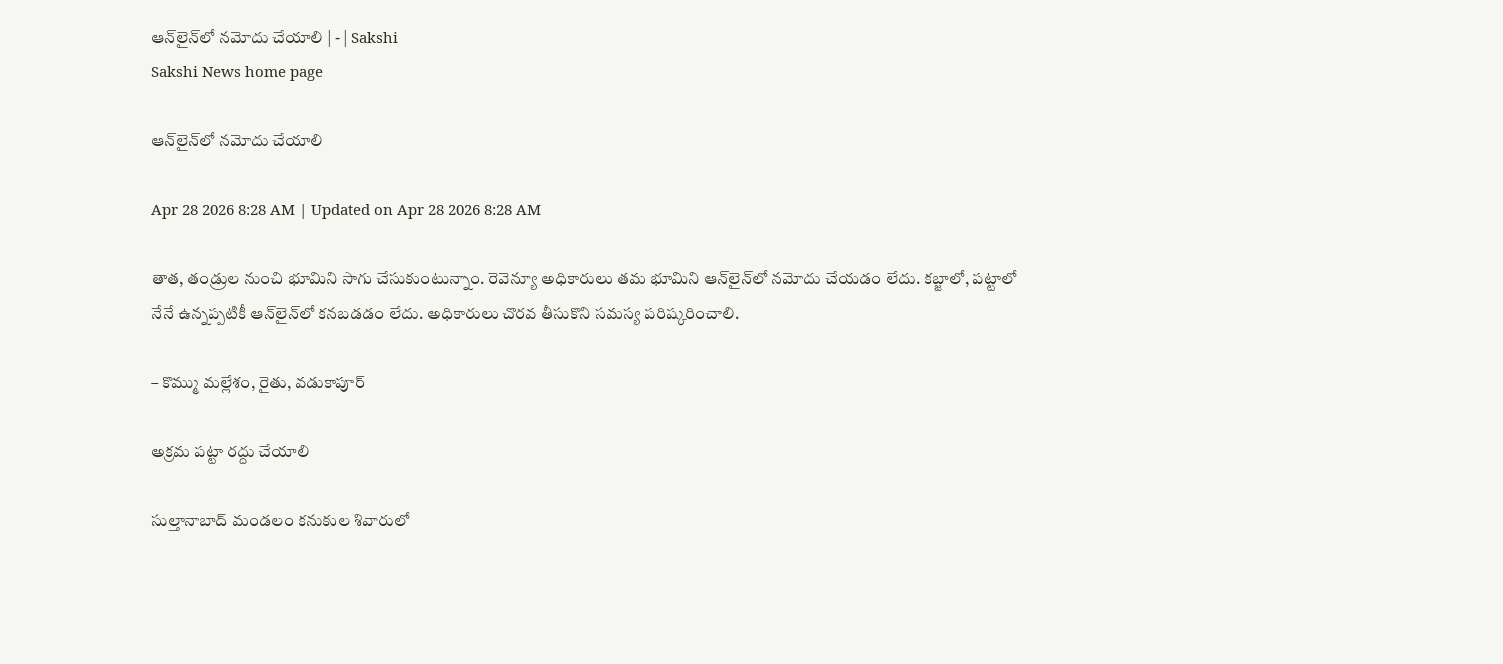ఆన్‌లైన్‌లో నమోదు చేయాలి | - | Sakshi
Sakshi News home page

ఆన్‌లైన్‌లో నమోదు చేయాలి

Apr 28 2026 8:28 AM | Updated on Apr 28 2026 8:28 AM

తాత, తండ్రుల నుంచి భూమిని సాగు చేసుకుంటున్నాం. రెవెన్యూ అధికారులు తమ భూమిని ఆన్‌లైన్‌లో నమోదు చేయడం లేదు. కబ్జాలో, పట్టాలో నేనే ఉన్నప్పటికీ ఆన్‌లైన్‌లో కనబడడం లేదు. అధికారులు చొరవ తీసుకొని సమస్య పరిష్కరించాలి.

– కొమ్ము మల్లేశం, రైతు, వడుకాపూర్‌

అక్రమ పట్టా రద్దు చేయాలి

సుల్తానాబాద్‌ మండలం కనుకుల శివారులో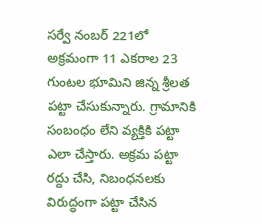సర్వే నంబర్‌ 221లో అక్రమంగా 11 ఎకరాల 23 గుంటల భూమిని జిన్న శ్రీలత పట్టా చేసుకున్నారు. గ్రామానికి సంబంధం లేని వ్యక్తికి పట్టా ఎలా చేస్తారు. అక్రమ పట్టా రద్దు చేసి, నిబంధనలకు విరుద్ధంగా పట్టా చేసిన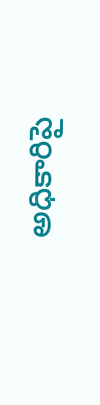అధికారిపై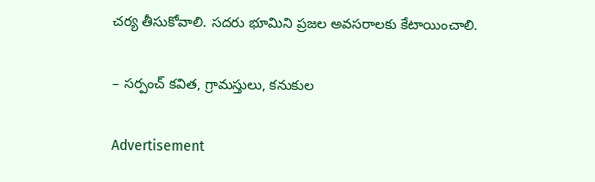చర్య తీసుకోవాలి. సదరు భూమిని ప్రజల అవసరాలకు కేటాయించాలి.

– సర్పంచ్‌ కవిత, గ్రామస్తులు, కనుకుల

Advertisement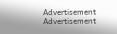Advertisement
Advertisement